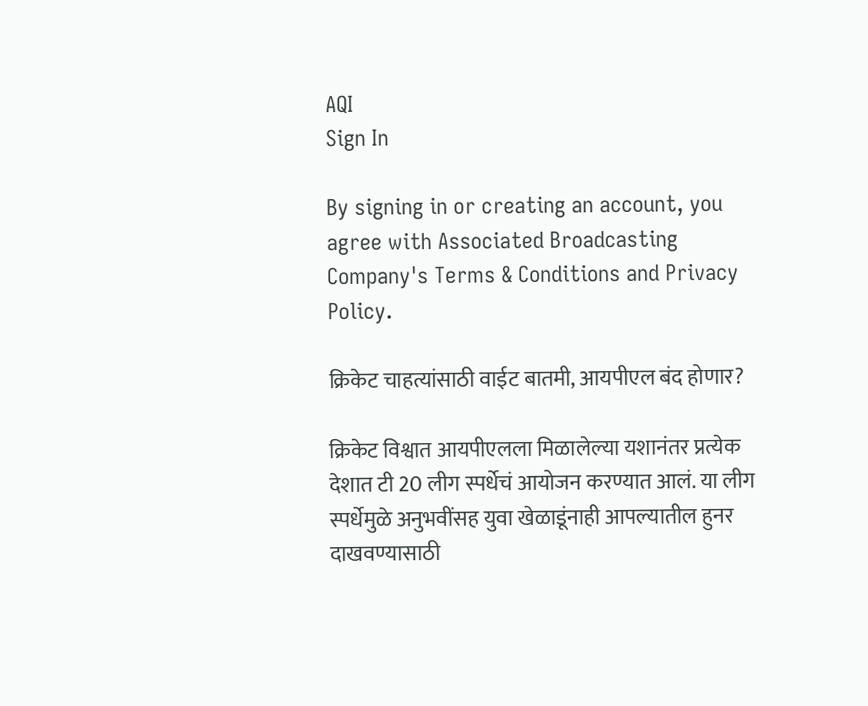AQI
Sign In

By signing in or creating an account, you agree with Associated Broadcasting Company's Terms & Conditions and Privacy Policy.

क्रिकेट चाहत्यांसाठी वाईट बातमी, आयपीएल बंद होणार?

क्रिकेट विश्वात आयपीएलला मिळालेल्या यशानंतर प्रत्येक देशात टी 20 लीग स्पर्धेचं आयोजन करण्यात आलं. या लीग स्पर्धेमुळे अनुभवींसह युवा खेळाडूंनाही आपल्यातील हुनर दाखवण्यासाठी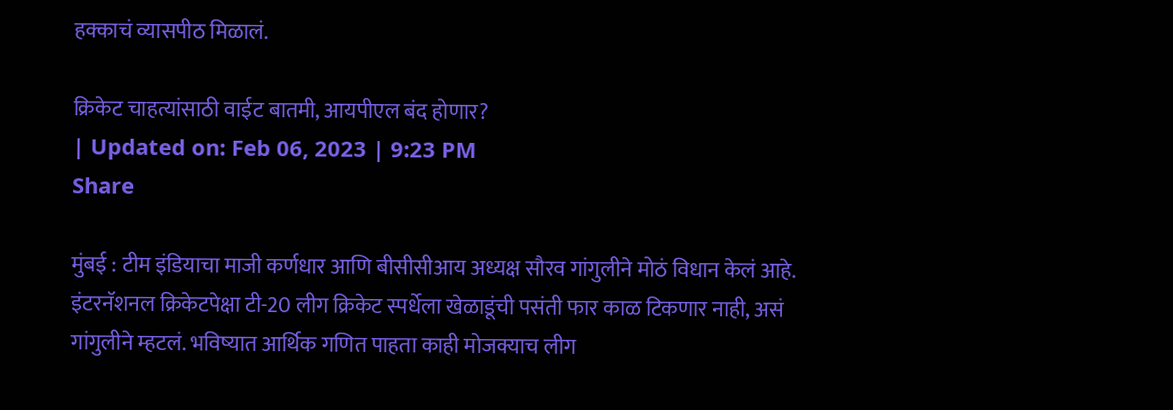हक्काचं व्यासपीठ मिळालं.

क्रिकेट चाहत्यांसाठी वाईट बातमी, आयपीएल बंद होणार?
| Updated on: Feb 06, 2023 | 9:23 PM
Share

मुंबई : टीम इंडियाचा माजी कर्णधार आणि बीसीसीआय अध्यक्ष सौरव गांगुलीने मोठं विधान केलं आहे. इंटरनॅशनल क्रिकेटपेक्षा टी-20 लीग क्रिकेट स्पर्धेला खेळाडूंची पसंती फार काळ टिकणार नाही, असं गांगुलीने म्हटलं. भविष्यात आर्थिक गणित पाहता काही मोजक्याच लीग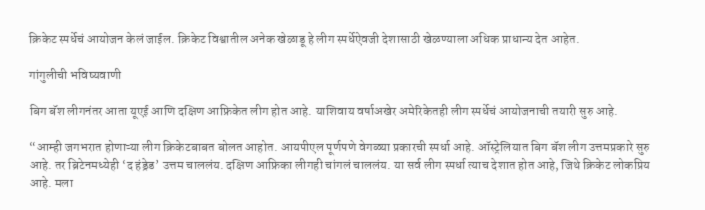क्रिकेट स्पर्धेचं आयोजन केलं जाईल. क्रिकेट विश्वातील अनेक खेळाडू हे लीग स्पर्धेऐवजी देशासाठी खेळण्याला अधिक प्राधान्य देत आहेत.

गांगुलीची भविष्यवाणी

बिग बॅश लीगनंतर आता यूएई आणि दक्षिण आफ्रिकेत लीग होत आहे. याशिवाय वर्षाअखेर अमेरिकेतही लीग स्पर्धेचं आयोजनाची तयारी सुरु आहे.

“आम्ही जगभरात होणाऱ्या लीग क्रिकेटबाबत बोलत आहोत. आयपीएल पूर्णपणे वेगळ्या प्रकारची स्पर्धा आहे. ऑस्ट्रेलियात बिग बॅश लीग उत्तमप्रकारे सुरु आहे. तर ब्रिटेनमध्येही ‘द हंड्रेड’ उत्तम चाललंय. दक्षिण आफ्रिका लीगही चांगलं चाललंय. या सर्व लीग स्पर्धा त्याच देशात होत आहे, जिथे क्रिकेट लोकप्रिय आहे. मला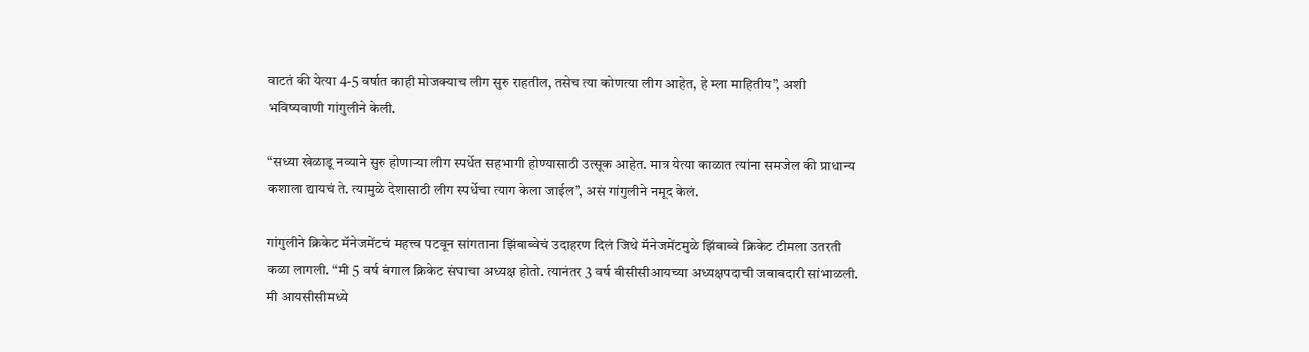वाटतं की येत्या 4-5 वर्षात काही मोजक्याच लीग सुरु राहतील, तसेच त्या कोणत्या लीग आहेत, हे म्ला माहितीय”, अशी भविष्यवाणी गांगुलीने केली.

“सध्या खेळाडू नव्याने सुरु होणाऱ्या लीग स्पर्धेत सहभागी होण्यासाठी उत्सूक आहेत. मात्र येत्या काळात त्यांना समजेल की प्राधान्य कशाला द्यायचं ते. त्यामुळे देशासाठी लीग स्पर्धेचा त्याग केला जाईल”, असं गांगुलीने नमूद केलं.

गांगुलीने क्रिकेट मॅनेजमेंटचं महत्त्व पटवून सांगताना झिंबाब्वेचं उदाहरण दिलं जिथे मॅनेजमेंटमुळे झिंबाब्वे क्रिकेट टीमला उतरती कळा लागली. “मी 5 वर्ष बंगाल क्रिकेट संघाचा अध्यक्ष होतो. त्यानंतर 3 वर्ष बीसीसीआयच्या अध्यक्षपदाची जबाबदारी सांभाळली. मी आयसीसीमध्ये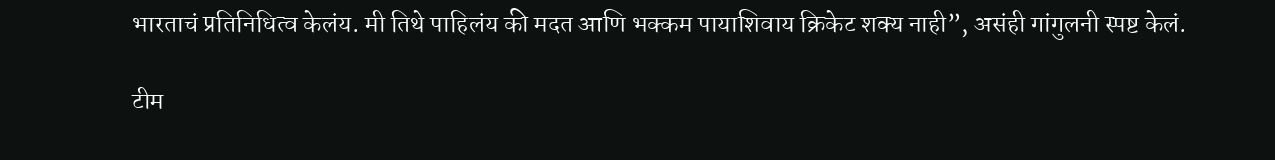भारताचं प्रतिनिधित्व केलंय. मी तिथे पाहिलंय की मदत आणि भक्कम पायाशिवाय क्रिकेट शक्य नाही”, असंही गांगुलनी स्पष्ट केलं.

टीम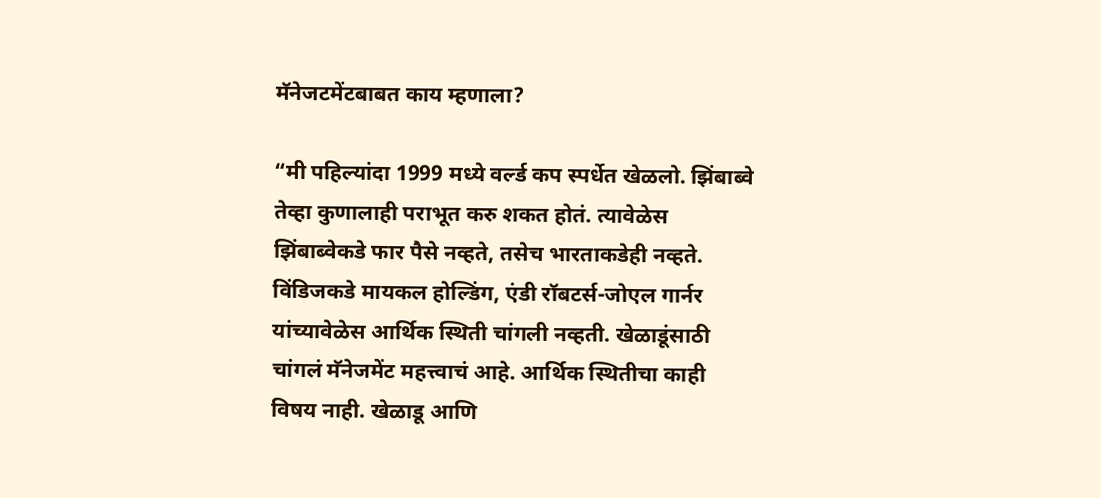मॅनेजटमेंटबाबत काय म्हणाला?

“मी पहिल्यांदा 1999 मध्ये वर्ल्ड कप स्पर्धेत खेळलो. झिंबाब्वे तेव्हा कुणालाही पराभूत करु शकत होतं. त्यावेळेस झिंबाब्वेकडे फार पैसे नव्हते, तसेच भारताकडेही नव्हते. विंडिजकडे मायकल होल्डिंग, एंडी रॉबटर्स-जोएल गार्नर यांच्यावेळेस आर्थिक स्थिती चांगली नव्हती. खेळाडूंसाठी चांगलं मॅनेजमेंट महत्त्वाचं आहे. आर्थिक स्थितीचा काही विषय नाही. खेळाडू आणि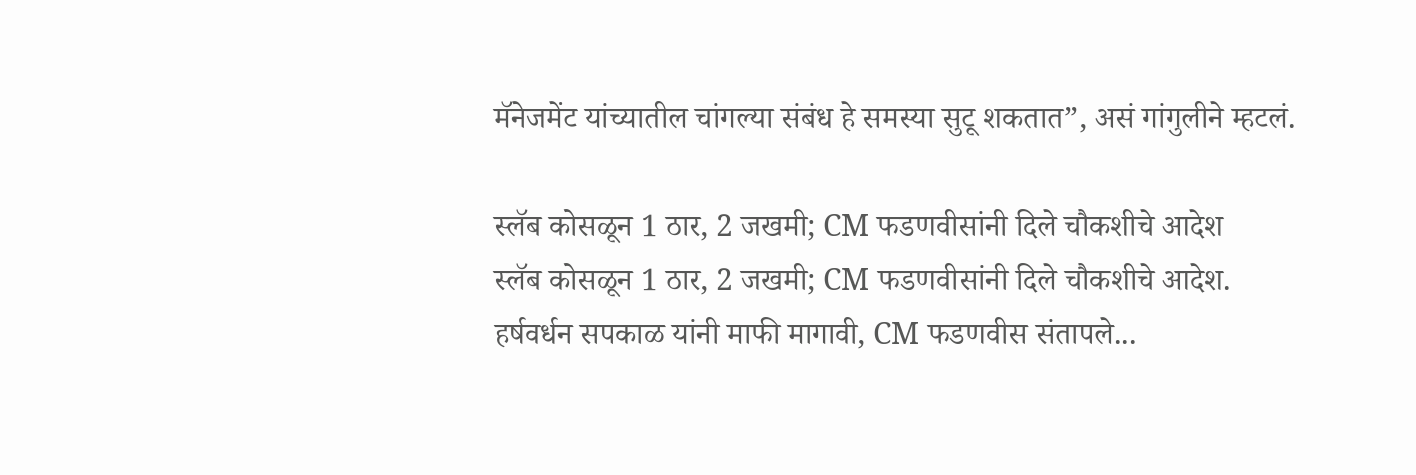मॅनेजमेंट यांच्यातील चांगल्या संबंध हे समस्या सुटू शकतात”, असं गांगुलीने म्हटलं.

स्लॅब कोसळून 1 ठार, 2 जखमी; CM फडणवीसांनी दिले चौकशीचे आदेश
स्लॅब कोसळून 1 ठार, 2 जखमी; CM फडणवीसांनी दिले चौकशीचे आदेश.
हर्षवर्धन सपकाळ यांनी माफी मागावी, CM फडणवीस संतापले...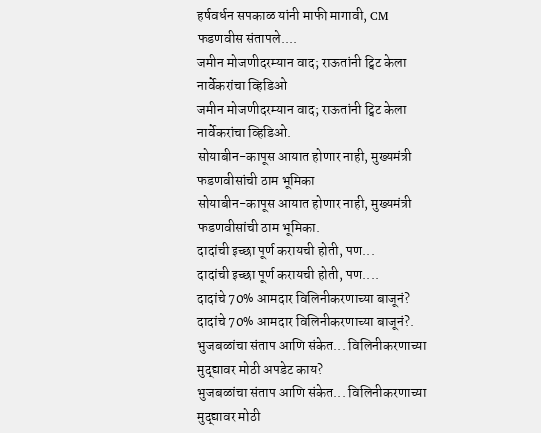हर्षवर्धन सपकाळ यांनी माफी मागावी, CM फडणवीस संतापले....
जमीन मोजणीदरम्यान वाद; राऊतांनी ट्विट केला नार्वेकरांचा व्हिडिओ
जमीन मोजणीदरम्यान वाद; राऊतांनी ट्विट केला नार्वेकरांचा व्हिडिओ.
सोयाबीन-कापूस आयात होणार नाही, मुख्यमंत्री फडणवीसांची ठाम भूमिका
सोयाबीन-कापूस आयात होणार नाही, मुख्यमंत्री फडणवीसांची ठाम भूमिका.
दादांची इच्छा पूर्ण करायची होती, पण...
दादांची इच्छा पूर्ण करायची होती, पण....
दादांचे 70% आमदार विलिनीकरणाच्या बाजूनं?
दादांचे 70% आमदार विलिनीकरणाच्या बाजूनं?.
भुजबळांचा संताप आणि संकेत... विलिनीकरणाच्या मुद्द्यावर मोठी अपडेट काय?
भुजबळांचा संताप आणि संकेत... विलिनीकरणाच्या मुद्द्यावर मोठी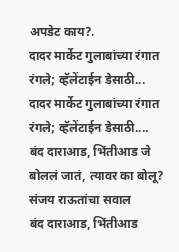अपडेट काय?.
दादर मार्केट गुलाबांच्या रंगात रंगले; व्हॅलेंटाईन डेसाठी...
दादर मार्केट गुलाबांच्या रंगात रंगले; व्हॅलेंटाईन डेसाठी....
बंद दाराआड, भिंतीआड जे बोललं जातं, त्यावर का बोलू? संजय राऊतांचा सवाल
बंद दाराआड, भिंतीआड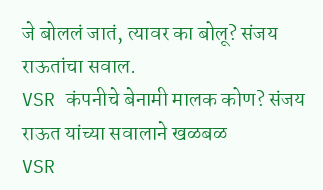जे बोललं जातं, त्यावर का बोलू? संजय राऊतांचा सवाल.
VSR कंपनीचे बेनामी मालक कोण? संजय राऊत यांच्या सवालाने खळबळ
VSR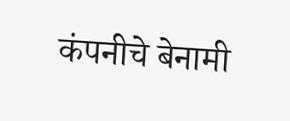कंपनीचे बेनामी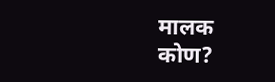मालक कोण?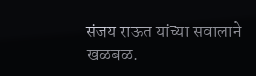संजय राऊत यांच्या सवालाने खळबळ.